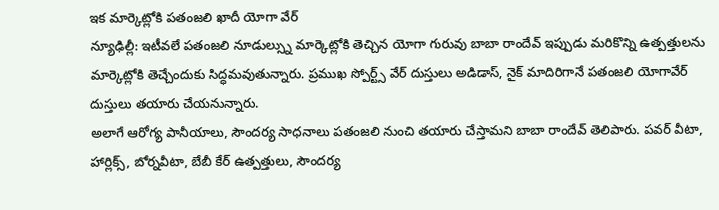ఇక మార్కెట్లోకి పతంజలి ఖాదీ యోగా వేర్
న్యూఢిల్లీ: ఇటీవలే పతంజలి నూడుల్స్ను మార్కెట్లోకి తెచ్చిన యోగా గురువు బాబా రాందేవ్ ఇప్పుడు మరికొన్ని ఉత్పత్తులను మార్కెట్లోకి తెచ్చేందుకు సిద్ధమవుతున్నారు. ప్రముఖ స్పోర్ట్స్ వేర్ దుస్తులు అడిడాస్, నైక్ మాదిరిగానే పతంజలి యోగావేర్ దుస్తులు తయారు చేయనున్నారు.
అలాగే ఆరోగ్య పానీయాలు, సౌందర్య సాధనాలు పతంజలి నుంచి తయారు చేస్తామని బాబా రాందేవ్ తెలిపారు. పవర్ వీటా, హార్లిక్స్, బోర్నవీటా, బేబీ కేర్ ఉత్పత్తులు, సౌందర్య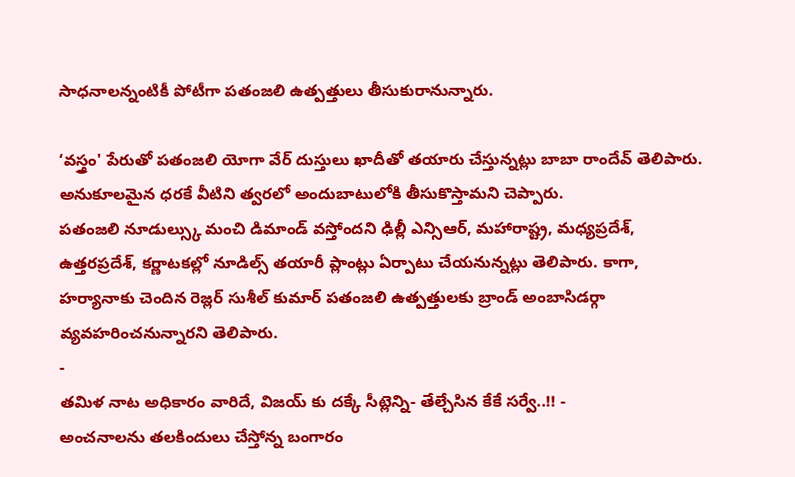సాధనాలన్నంటికీ పోటీగా పతంజలి ఉత్పత్తులు తీసుకురానున్నారు.

‘వస్త్రం' పేరుతో పతంజలి యోగా వేర్ దుస్తులు ఖాదీతో తయారు చేస్తున్నట్లు బాబా రాందేవ్ తెలిపారు. అనుకూలమైన ధరకే వీటిని త్వరలో అందుబాటులోకి తీసుకొస్తామని చెప్పారు.
పతంజలి నూడుల్స్కు మంచి డిమాండ్ వస్తోందని ఢిల్లీ ఎన్సిఆర్, మహారాష్ట్ర, మధ్యప్రదేశ్, ఉత్తరప్రదేశ్, కర్ణాటకల్లో నూడిల్స్ తయారీ ప్లాంట్లు ఏర్పాటు చేయనున్నట్లు తెలిపారు. కాగా, హర్యానాకు చెందిన రెజ్లర్ సుశీల్ కుమార్ పతంజలి ఉత్పత్తులకు బ్రాండ్ అంబాసిడర్గా వ్యవహరించనున్నారని తెలిపారు.
-
తమిళ నాట అధికారం వారిదే, విజయ్ కు దక్కే సీట్లెన్ని- తేల్చేసిన కేకే సర్వే..!! -
అంచనాలను తలకిందులు చేస్తోన్న బంగారం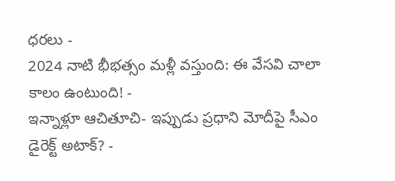ధరలు -
2024 నాటి భీభత్సం మళ్లీ వస్తుంది: ఈ వేసవి చాలా కాలం ఉంటుంది! -
ఇన్నాళ్లూ ఆచితూచి- ఇప్పుడు ప్రధాని మోదీపై సీఎం డైరెక్ట్ అటాక్? -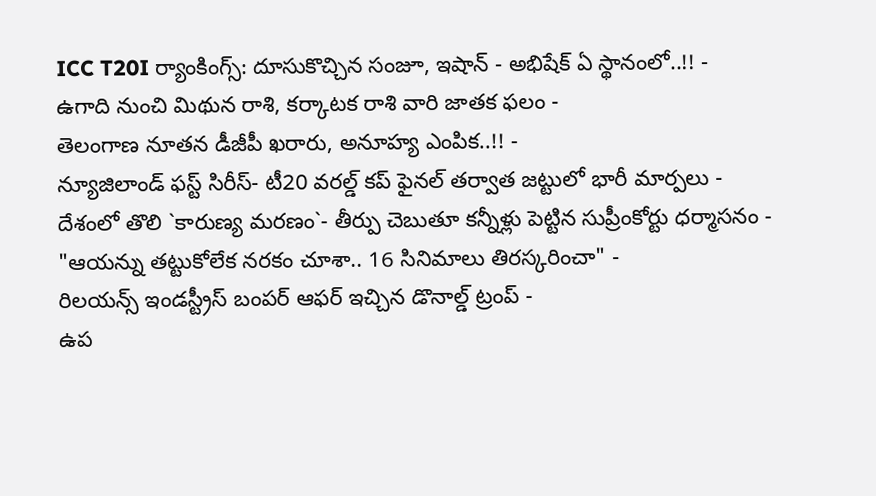ICC T20I ర్యాంకింగ్స్: దూసుకొచ్చిన సంజూ, ఇషాన్ - అభిషేక్ ఏ స్థానంలో..!! -
ఉగాది నుంచి మిథున రాశి, కర్కాటక రాశి వారి జాతక ఫలం -
తెలంగాణ నూతన డీజీపీ ఖరారు, అనూహ్య ఎంపిక..!! -
న్యూజిలాండ్ ఫస్ట్ సిరీస్- టీ20 వరల్డ్ కప్ ఫైనల్ తర్వాత జట్టులో భారీ మార్పలు -
దేశంలో తొలి `కారుణ్య మరణం`- తీర్పు చెబుతూ కన్నీళ్లు పెట్టిన సుప్రీంకోర్టు ధర్మాసనం -
"ఆయన్ను తట్టుకోలేక నరకం చూశా.. 16 సినిమాలు తిరస్కరించా" -
రిలయన్స్ ఇండస్ట్రీస్ బంపర్ ఆఫర్ ఇచ్చిన డొనాల్డ్ ట్రంప్ -
ఉప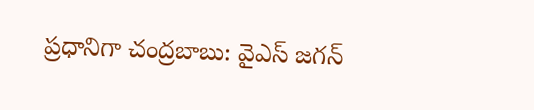ప్రధానిగా చంద్రబాబు: వైఎస్ జగన్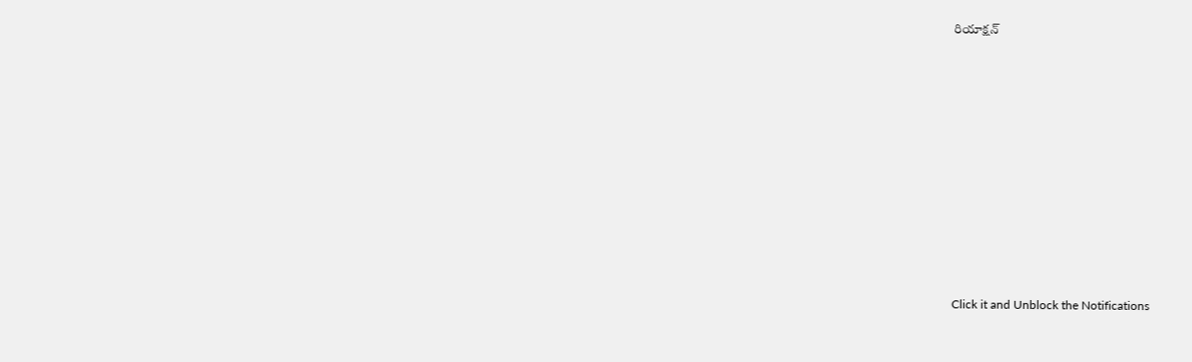రియాక్షన్












Click it and Unblock the Notifications